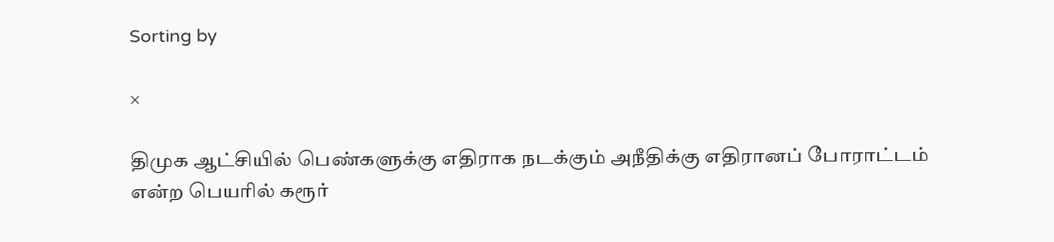Sorting by

×

திமுக ஆட்சியில் பெண்களுக்கு எதிராக நடக்கும் அநீதிக்கு எதிரானப் போராட்டம் என்ற பெயரில் கரூர்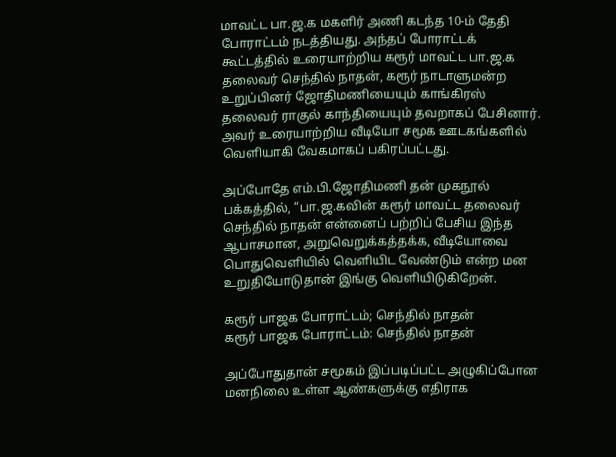மாவட்ட பா.ஜ.க மகளிர் அணி கடந்த 10-ம் தேதி போராட்டம் நடத்தியது. அந்தப் போராட்டக் கூட்டத்தில் உரையாற்றிய கரூர் மாவட்ட பா.ஜ.க தலைவர் செந்தில் நாதன், கரூர் நாடாளுமன்ற உறுப்பினர் ஜோதிமணியையும் காங்கிரஸ் தலைவர் ராகுல் காந்தியையும் தவறாகப் பேசினார். அவர் உரையாற்றிய வீடியோ சமூக ஊடகங்களில் வெளியாகி வேகமாகப் பகிரப்பட்டது.

அப்போதே எம்.பி.ஜோதிமணி தன் முகநூல் பக்கத்தில், “பா.ஜ.கவின் கரூர் மாவட்ட தலைவர் செந்தில் நாதன் என்னைப் பற்றிப் பேசிய இந்த ஆபாசமான, அறுவெறுக்கத்தக்க, வீடியோவை பொதுவெளியில் வெளியிட வேண்டும் என்ற மன உறுதியோடுதான் இங்கு வெளியிடுகிறேன்.

கரூர் பாஜக போராட்டம்; செந்தில் நாதன்
கரூர் பாஜக போராட்டம்: செந்தில் நாதன்

அப்போதுதான் சமூகம் இப்படிப்பட்ட அழுகிப்போன மனநிலை உள்ள ஆண்களுக்கு எதிராக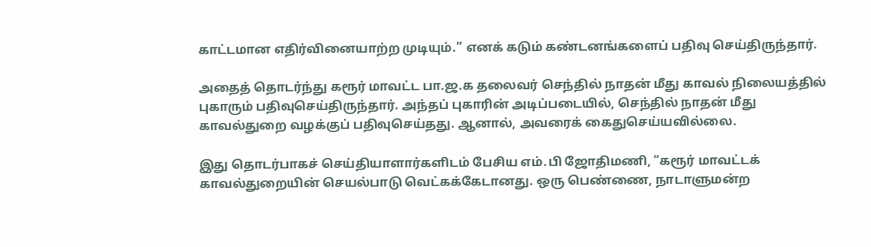காட்டமான எதிர்வினையாற்ற முடியும்.” எனக் கடும் கண்டனங்களைப் பதிவு செய்திருந்தார்.

அதைத் தொடர்ந்து கரூர் மாவட்ட பா.ஜ.க தலைவர் செந்தில் நாதன் மீது காவல் நிலையத்தில் புகாரும் பதிவுசெய்திருந்தார். அந்தப் புகாரின் அடிப்படையில், செந்தில் நாதன் மீது காவல்துறை வழக்குப் பதிவுசெய்தது. ஆனால், அவரைக் கைதுசெய்யவில்லை.

இது தொடர்பாகச் செய்தியாளார்களிடம் பேசிய எம்.பி ஜோதிமணி, “கரூர் மாவட்டக் காவல்துறையின் செயல்பாடு வெட்கக்கேடானது. ஒரு பெண்ணை, நாடாளுமன்ற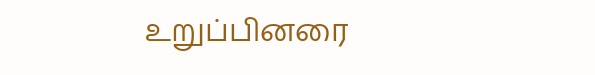உறுப்பினரை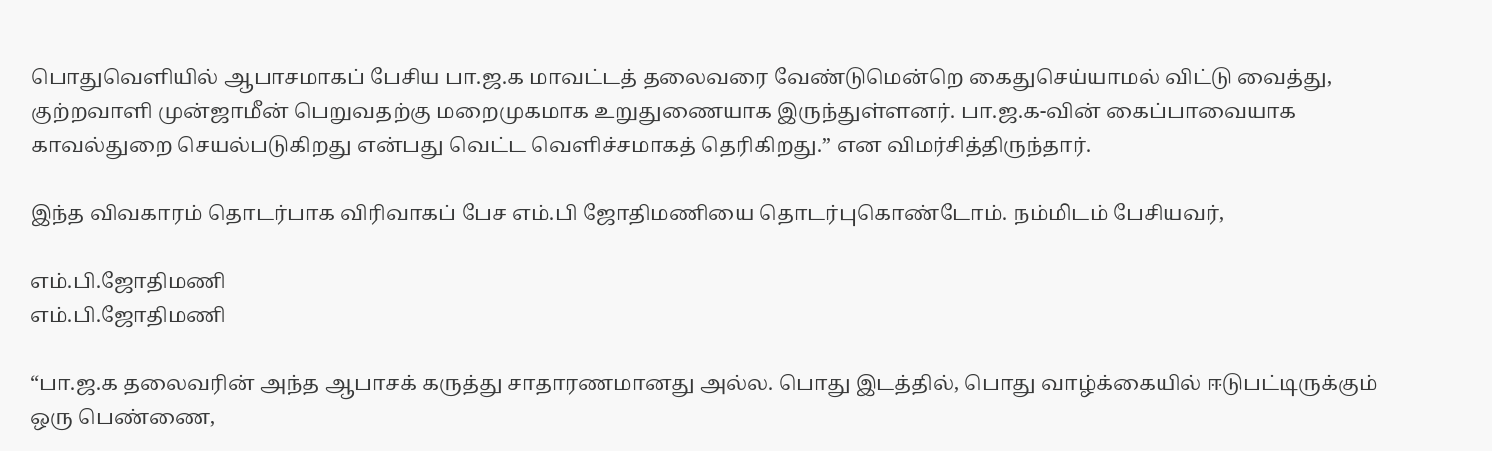பொதுவெளியில் ஆபாசமாகப் பேசிய பா.ஜ.க மாவட்டத் தலைவரை வேண்டுமென்றெ கைதுசெய்யாமல் விட்டு வைத்து, குற்றவாளி முன்ஜாமீன் பெறுவதற்கு மறைமுகமாக உறுதுணையாக இருந்துள்ளனர். பா.ஜ.க-வின் கைப்பாவையாக காவல்துறை செயல்படுகிறது என்பது வெட்ட வெளிச்சமாகத் தெரிகிறது.” என விமர்சித்திருந்தார்.

இந்த விவகாரம் தொடர்பாக விரிவாகப் பேச எம்.பி ஜோதிமணியை தொடர்புகொண்டோம். நம்மிடம் பேசியவர்,

எம்.பி.ஜோதிமணி
எம்.பி.ஜோதிமணி

“பா.ஜ.க தலைவரின் அந்த ஆபாசக் கருத்து சாதாரணமானது அல்ல. பொது இடத்தில், பொது வாழ்க்கையில் ஈடுபட்டிருக்கும் ஒரு பெண்ணை,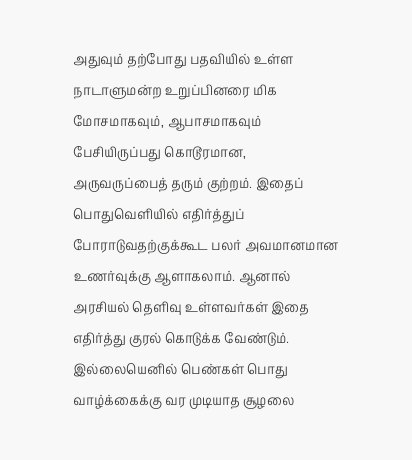அதுவும் தற்போது பதவியில் உள்ள நாடாளுமன்ற உறுப்பினரை மிக மோசமாகவும், ஆபாசமாகவும் பேசியிருப்பது கொடூரமான, அருவருப்பைத் தரும் குற்றம். இதைப் பொதுவெளியில் எதிர்த்துப் போராடுவதற்குக்கூட பலர் அவமானமான உணர்வுக்கு ஆளாகலாம். ஆனால் அரசியல் தெளிவு உள்ளவர்கள் இதை எதிர்த்து குரல் கொடுக்க வேண்டும். இல்லையெனில் பெண்கள் பொது வாழ்க்கைக்கு வர முடியாத சூழலை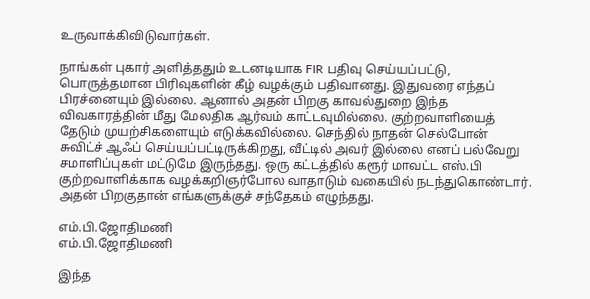உருவாக்கிவிடுவார்கள்.

நாங்கள் புகார் அளித்ததும் உடனடியாக FIR பதிவு செய்யப்பட்டு, பொருத்தமான பிரிவுகளின் கீழ் வழக்கும் பதிவானது. இதுவரை எந்தப் பிரச்னையும் இல்லை. ஆனால் அதன் பிறகு காவல்துறை இந்த விவகாரத்தின் மீது மேலதிக ஆர்வம் காட்டவுமில்லை. குற்றவாளியைத் தேடும் முயற்சிகளையும் எடுக்கவில்லை. செந்தில் நாதன் செல்போன் சுவிட்ச் ஆஃப் செய்யப்பட்டிருக்கிறது, வீட்டில் அவர் இல்லை எனப் பல்வேறு சமாளிப்புகள் மட்டுமே இருந்தது. ஒரு கட்டத்தில் கரூர் மாவட்ட எஸ்.பி குற்றவாளிக்காக வழக்கறிஞர்போல வாதாடும் வகையில் நடந்துகொண்டார். அதன் பிறகுதான் எங்களுக்குச் சந்தேகம் எழுந்தது.

எம்.பி.ஜோதிமணி
எம்.பி.ஜோதிமணி

இந்த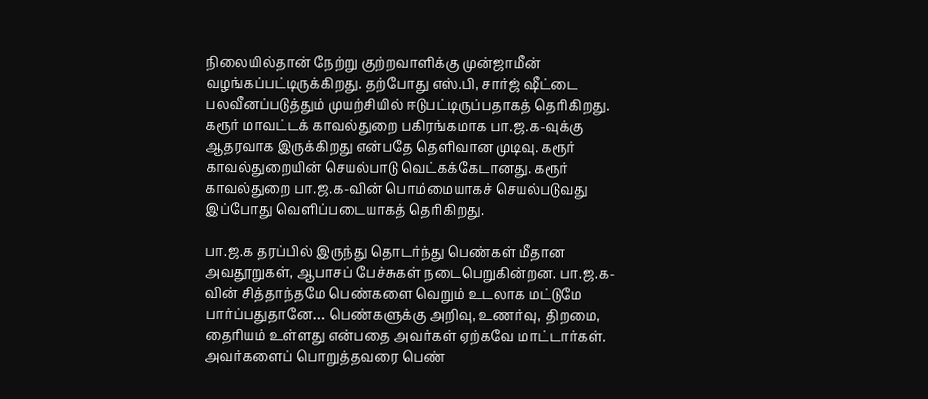நிலையில்தான் நேற்று குற்றவாளிக்கு முன்ஜாமீன் வழங்கப்பட்டிருக்கிறது. தற்போது எஸ்.பி, சார்ஜ் ஷீட்டை பலவீனப்படுத்தும் முயற்சியில் ஈடுபட்டிருப்பதாகத் தெரிகிறது. கரூர் மாவட்டக் காவல்துறை பகிரங்கமாக பா.ஜ.க-வுக்கு ஆதரவாக இருக்கிறது என்பதே தெளிவான முடிவு. கரூர் காவல்துறையின் செயல்பாடு வெட்கக்கேடானது. கரூர் காவல்துறை பா.ஜ.க-வின் பொம்மையாகச் செயல்படுவது இப்போது வெளிப்படையாகத் தெரிகிறது.

பா.ஜ.க தரப்பில் இருந்து தொடர்ந்து பெண்கள் மீதான அவதூறுகள், ஆபாசப் பேச்சுகள் நடைபெறுகின்றன. பா.ஜ.க-வின் சித்தாந்தமே பெண்களை வெறும் உடலாக மட்டுமே பார்ப்பதுதானே… பெண்களுக்கு அறிவு, உணர்வு, திறமை, தைரியம் உள்ளது என்பதை அவர்கள் ஏற்கவே மாட்டார்கள். அவர்களைப் பொறுத்தவரை பெண்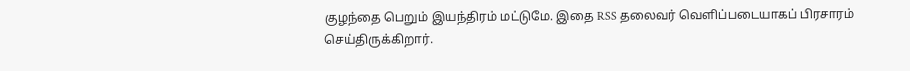குழந்தை பெறும் இயந்திரம் மட்டுமே. இதை RSS தலைவர் வெளிப்படையாகப் பிரசாரம் செய்திருக்கிறார்.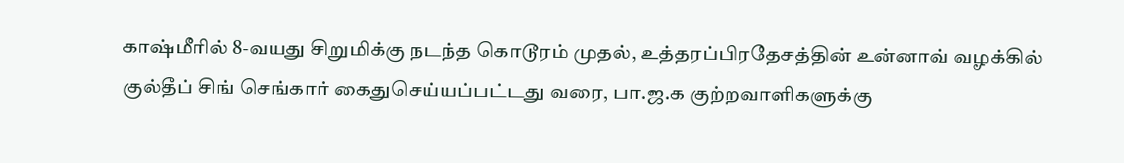காஷ்மீரில் 8-வயது சிறுமிக்கு நடந்த கொடூரம் முதல், உத்தரப்பிரதேசத்தின் உன்னாவ் வழக்கில் குல்தீப் சிங் செங்கார் கைதுசெய்யப்பட்டது வரை, பா.ஜ.க குற்றவாளிகளுக்கு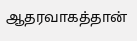ஆதரவாகத்தான்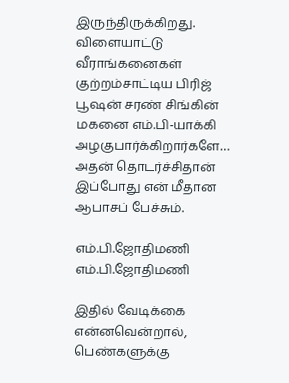இருந்திருக்கிறது. விளையாட்டு வீராங்கனைகள் குற்றம்சாட்டிய பிரிஜ் பூஷன் சரண் சிங்கின் மகனை எம்.பி-யாக்கி அழகுபார்க்கிறார்களே… அதன் தொடர்ச்சிதான் இப்போது என் மீதான ஆபாசப் பேச்சும்.

எம்.பி.ஜோதிமணி
எம்.பி.ஜோதிமணி

இதில் வேடிக்கை என்னவென்றால், பெண்களுக்கு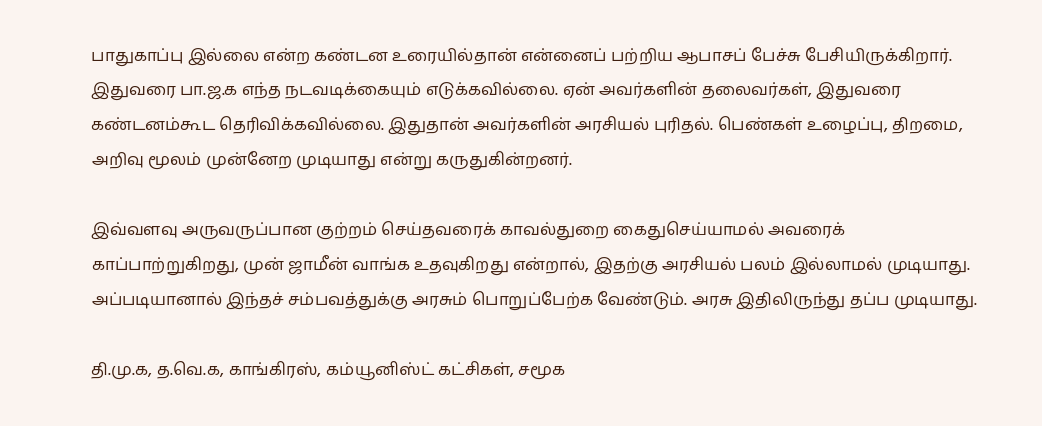பாதுகாப்பு இல்லை என்ற கண்டன உரையில்தான் என்னைப் பற்றிய ஆபாசப் பேச்சு பேசியிருக்கிறார். இதுவரை பா.ஜ.க எந்த நடவடிக்கையும் எடுக்கவில்லை. ஏன் அவர்களின் தலைவர்கள், இதுவரை கண்டனம்கூட தெரிவிக்கவில்லை. இதுதான் அவர்களின் அரசியல் புரிதல். பெண்கள் உழைப்பு, திறமை, அறிவு மூலம் முன்னேற முடியாது என்று கருதுகின்றனர்.

இவ்வளவு அருவருப்பான குற்றம் செய்தவரைக் காவல்துறை கைதுசெய்யாமல் அவரைக் காப்பாற்றுகிறது, முன் ஜாமீன் வாங்க உதவுகிறது என்றால், இதற்கு அரசியல் பலம் இல்லாமல் முடியாது. அப்படியானால் இந்தச் சம்பவத்துக்கு அரசும் பொறுப்பேற்க வேண்டும். அரசு இதிலிருந்து தப்ப முடியாது.

தி.மு.க, த.வெ.க, காங்கிரஸ், கம்யூனிஸ்ட் கட்சிகள், சமூக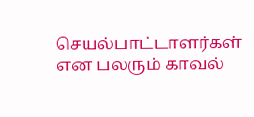செயல்பாட்டாளர்கள் என பலரும் காவல்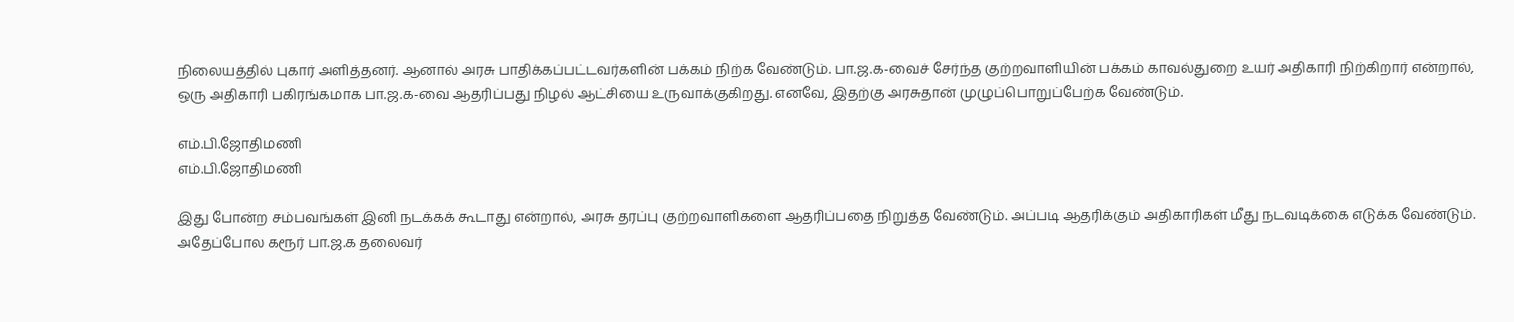நிலையத்தில் புகார் அளித்தனர். ஆனால் அரசு பாதிக்கப்பட்டவர்களின் பக்கம் நிற்க வேண்டும். பா.ஜ.க-வைச் சேர்ந்த குற்றவாளியின் பக்கம் காவல்துறை உயர் அதிகாரி நிற்கிறார் என்றால், ஒரு அதிகாரி பகிரங்கமாக பா.ஜ.க-வை ஆதரிப்பது நிழல் ஆட்சியை உருவாக்குகிறது. எனவே, இதற்கு அரசுதான் முழுப்பொறுப்பேற்க வேண்டும்.

எம்.பி.ஜோதிமணி
எம்.பி.ஜோதிமணி

இது போன்ற சம்பவங்கள் இனி நடக்கக் கூடாது என்றால், அரசு தரப்பு குற்றவாளிகளை ஆதரிப்பதை நிறுத்த வேண்டும். அப்படி ஆதரிக்கும் அதிகாரிகள் மீது நடவடிக்கை எடுக்க வேண்டும். அதேப்போல கரூர் பா.ஜ.க தலைவர்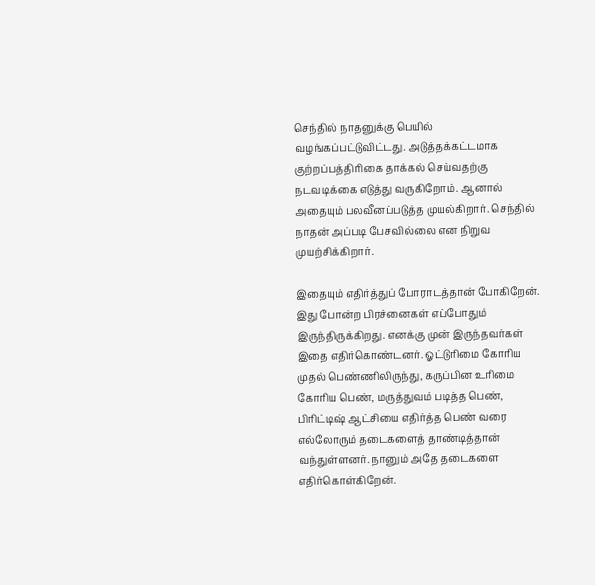செந்தில் நாதனுக்கு பெயில் வழங்கப்பட்டுவிட்டது. அடுத்தக்கட்டமாக குற்றப்பத்திரிகை தாக்கல் செய்வதற்கு நடவடிக்கை எடுத்து வருகிறோம். ஆனால் அதையும் பலவீனப்படுத்த முயல்கிறார். செந்தில் நாதன் அப்படி பேசவில்லை என நிறுவ முயற்சிக்கிறார்.

இதையும் எதிர்த்துப் போராடத்தான் போகிறேன். இது போன்ற பிரச்னைகள் எப்போதும் இருந்திருக்கிறது. எனக்கு முன் இருந்தவர்கள் இதை எதிர்கொண்டனர். ஓட்டுரிமை கோரிய முதல் பெண்ணிலிருந்து, கருப்பின உரிமை கோரிய பெண், மருத்துவம் படித்த பெண், பிரிட்டிஷ் ஆட்சியை எதிர்த்த பெண் வரை எல்லோரும் தடைகளைத் தாண்டித்தான் வந்துள்ளனர். நானும் அதே தடைகளை எதிர்கொள்கிறேன்.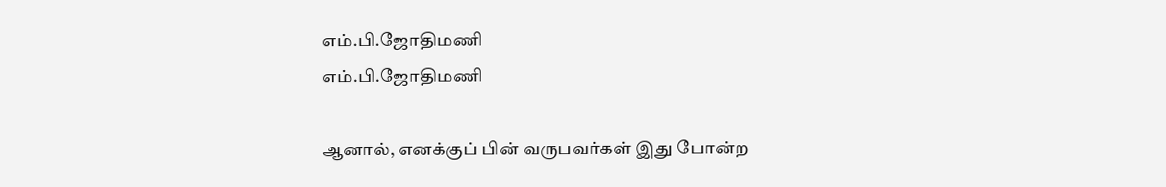எம்.பி.ஜோதிமணி
எம்.பி.ஜோதிமணி

ஆனால், எனக்குப் பின் வருபவர்கள் இது போன்ற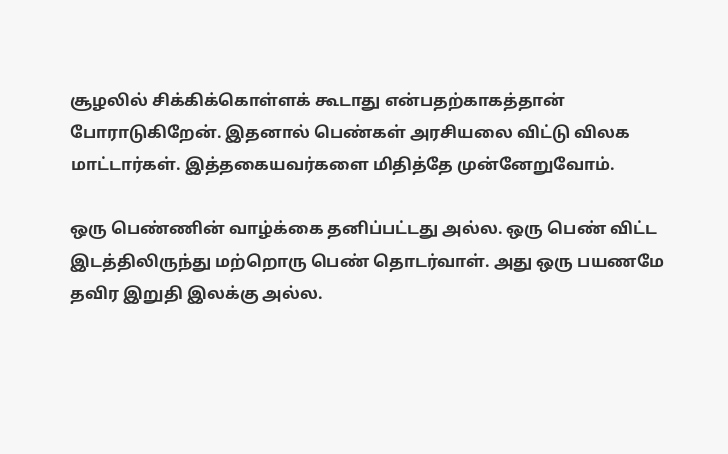சூழலில் சிக்கிக்கொள்ளக் கூடாது என்பதற்காகத்தான் போராடுகிறேன். இதனால் பெண்கள் அரசியலை விட்டு விலக மாட்டார்கள். இத்தகையவர்களை மிதித்தே முன்னேறுவோம்.

ஒரு பெண்ணின் வாழ்க்கை தனிப்பட்டது அல்ல. ஒரு பெண் விட்ட இடத்திலிருந்து மற்றொரு பெண் தொடர்வாள். அது ஒரு பயணமே தவிர இறுதி இலக்கு அல்ல.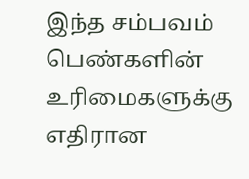இந்த சம்பவம் பெண்களின் உரிமைகளுக்கு எதிரான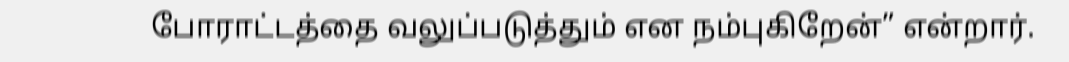போராட்டத்தை வலுப்படுத்தும் என நம்புகிறேன்” என்றார்.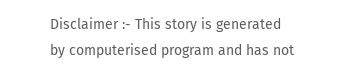Disclaimer :- This story is generated by computerised program and has not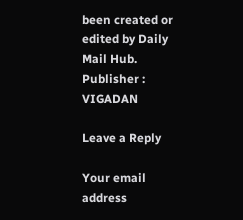been created or edited by Daily Mail Hub. Publisher : VIGADAN

Leave a Reply

Your email address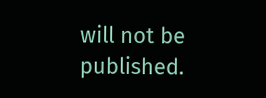will not be published.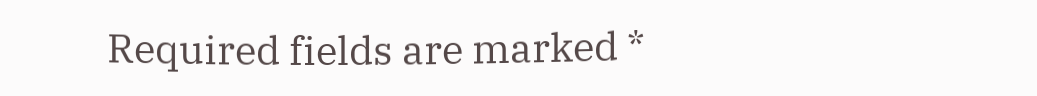Required fields are marked *